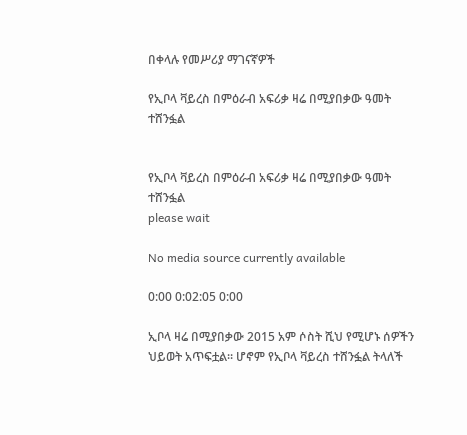በቀላሉ የመሥሪያ ማገናኛዎች

የኢቦላ ቫይረስ በምዕራብ አፍሪቃ ዛሬ በሚያበቃው ዓመት ተሸንፏል


የኢቦላ ቫይረስ በምዕራብ አፍሪቃ ዛሬ በሚያበቃው ዓመት ተሸንፏል
please wait

No media source currently available

0:00 0:02:05 0:00

ኢቦላ ዛሬ በሚያበቃው 2015 አም ሶስት ሺህ የሚሆኑ ሰዎችን ህይወት አጥፍቷል። ሆኖም የኢቦላ ቫይረስ ተሸንፏል ትላለች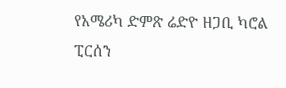የአሜሪካ ድምጽ ሬድዮ ዘጋቢ ካሮል ፒርሰን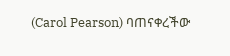(Carol Pearson) ባጠናቀረችው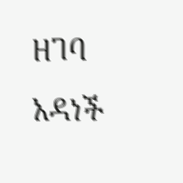ዘገባ አዳነች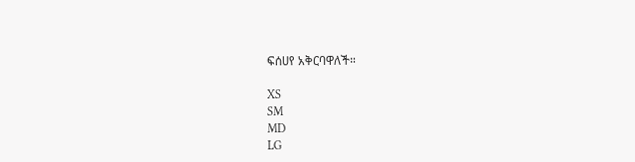ፍሰሀየ አቅርባዋለች።

XS
SM
MD
LG